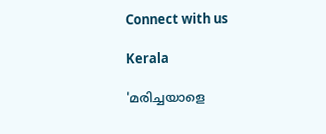Connect with us

Kerala

'മരിച്ചയാളെ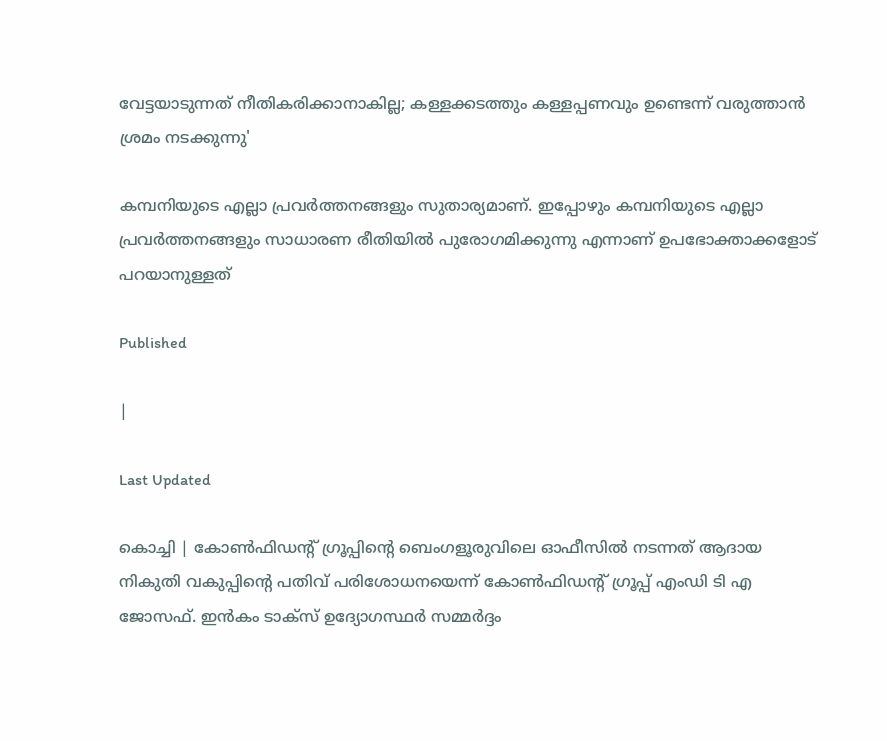വേട്ടയാടുന്നത് നീതികരിക്കാനാകില്ല; കള്ളക്കടത്തും കള്ളപ്പണവും ഉണ്ടെന്ന് വരുത്താന്‍ ശ്രമം നടക്കുന്നു'

കമ്പനിയുടെ എല്ലാ പ്രവര്‍ത്തനങ്ങളും സുതാര്യമാണ്. ഇപ്പോഴും കമ്പനിയുടെ എല്ലാ പ്രവര്‍ത്തനങ്ങളും സാധാരണ രീതിയില്‍ പുരോഗമിക്കുന്നു എന്നാണ് ഉപഭോക്താക്കളോട് പറയാനുള്ളത്

Published

|

Last Updated

കൊച്ചി | കോണ്‍ഫിഡന്റ് ഗ്രൂപ്പിന്റെ ബെംഗളൂരുവിലെ ഓഫീസില്‍ നടന്നത് ആദായ നികുതി വകുപ്പിന്റെ പതിവ് പരിശോധനയെന്ന് കോണ്‍ഫിഡന്റ് ഗ്രൂപ്പ് എംഡി ടി എ ജോസഫ്. ഇന്‍കം ടാക്‌സ് ഉദ്യോഗസ്ഥര്‍ സമ്മര്‍ദ്ദം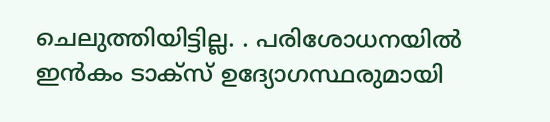ചെലുത്തിയിട്ടില്ല. . പരിശോധനയില്‍ ഇന്‍കം ടാക്‌സ് ഉദ്യോഗസ്ഥരുമായി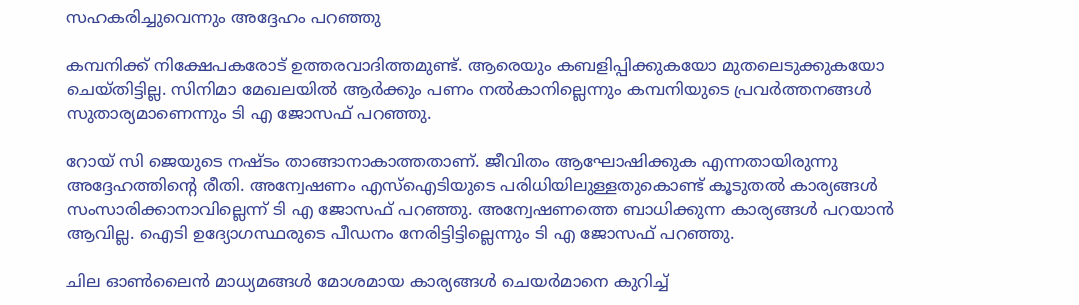സഹകരിച്ചുവെന്നും അദ്ദേഹം പറഞ്ഞു

കമ്പനിക്ക് നിക്ഷേപകരോട് ഉത്തരവാദിത്തമുണ്ട്. ആരെയും കബളിപ്പിക്കുകയോ മുതലെടുക്കുകയോ ചെയ്തിട്ടില്ല. സിനിമാ മേഖലയില്‍ ആര്‍ക്കും പണം നല്‍കാനില്ലെന്നും കമ്പനിയുടെ പ്രവര്‍ത്തനങ്ങള്‍ സുതാര്യമാണെന്നും ടി എ ജോസഫ് പറഞ്ഞു.

റോയ് സി ജെയുടെ നഷ്ടം താങ്ങാനാകാത്തതാണ്. ജീവിതം ആഘോഷിക്കുക എന്നതായിരുന്നു അദ്ദേഹത്തിന്റെ രീതി. അന്വേഷണം എസ്‌ഐടിയുടെ പരിധിയിലുള്ളതുകൊണ്ട് കൂടുതല്‍ കാര്യങ്ങള്‍ സംസാരിക്കാനാവില്ലെന്ന് ടി എ ജോസഫ് പറഞ്ഞു. അന്വേഷണത്തെ ബാധിക്കുന്ന കാര്യങ്ങള്‍ പറയാന്‍ ആവില്ല. ഐടി ഉദ്യോഗസ്ഥരുടെ പീഡനം നേരിട്ടിട്ടില്ലെന്നും ടി എ ജോസഫ് പറഞ്ഞു.

ചില ഓണ്‍ലൈന്‍ മാധ്യമങ്ങള്‍ മോശമായ കാര്യങ്ങള്‍ ചെയര്‍മാനെ കുറിച്ച്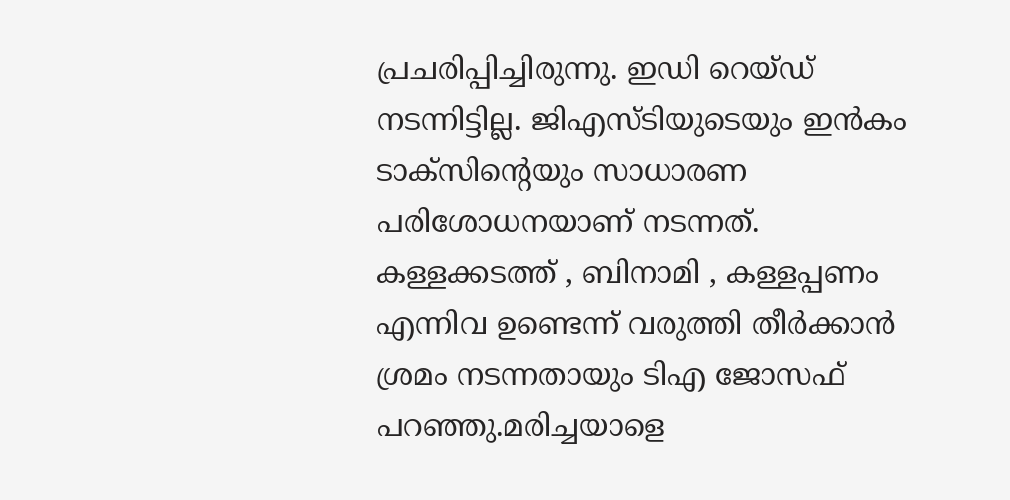പ്രചരിപ്പിച്ചിരുന്നു. ഇഡി റെയ്ഡ് നടന്നിട്ടില്ല. ജിഎസ്ടിയുടെയും ഇന്‍കം ടാക്‌സിന്റെയും സാധാരണ പരിശോധനയാണ് നടന്നത്. കള്ളക്കടത്ത് , ബിനാമി , കള്ളപ്പണം എന്നിവ ഉണ്ടെന്ന് വരുത്തി തീര്‍ക്കാന്‍ ശ്രമം നടന്നതായും ടിഎ ജോസഫ് പറഞ്ഞു.മരിച്ചയാളെ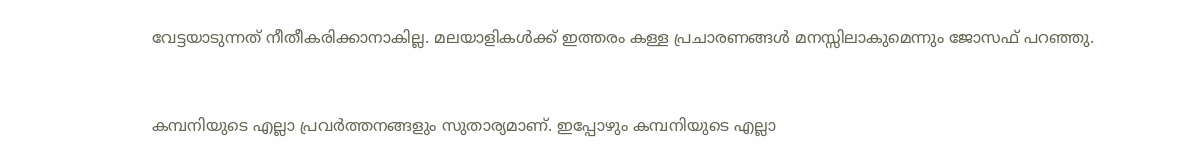വേട്ടയാടുന്നത് നീതീകരിക്കാനാകില്ല. മലയാളികള്‍ക്ക് ഇത്തരം കള്ള പ്രചാരണങ്ങള്‍ മനസ്സിലാകുമെന്നും ജോസഫ് പറഞ്ഞു.



കമ്പനിയുടെ എല്ലാ പ്രവര്‍ത്തനങ്ങളും സുതാര്യമാണ്. ഇപ്പോഴും കമ്പനിയുടെ എല്ലാ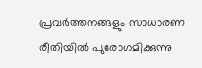പ്രവര്‍ത്തനങ്ങളും സാധാരണ രീതിയില്‍ പുരോഗമിക്കുന്നു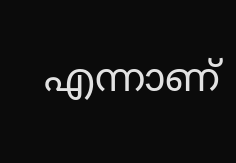എന്നാണ്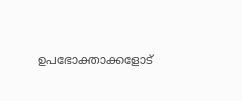ഉപഭോക്താക്കളോട്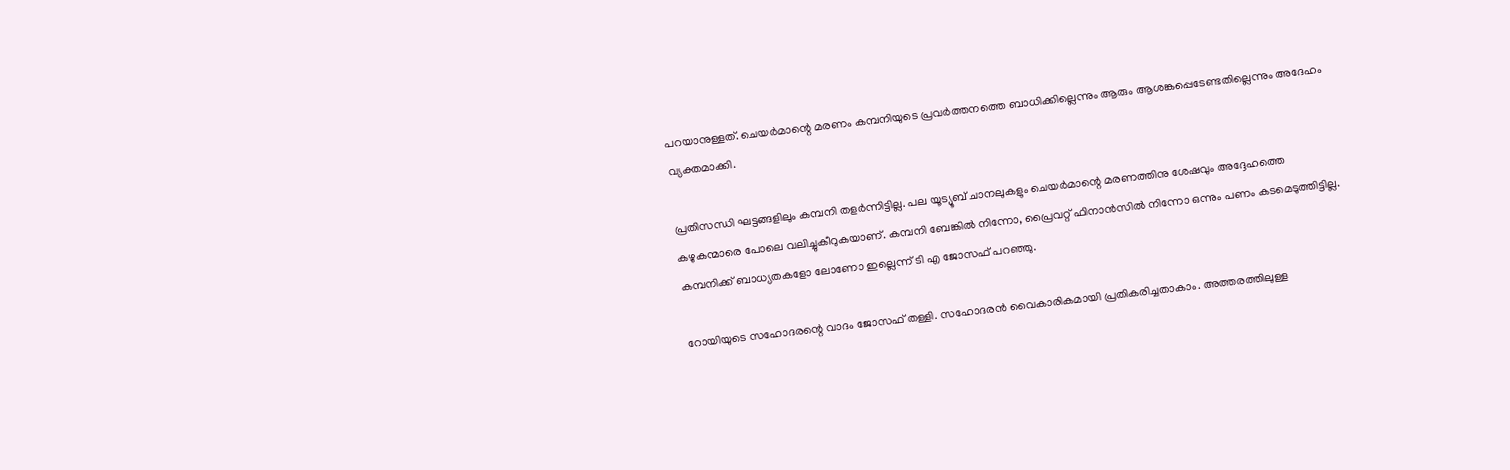പറയാനുള്ളത്. ചെയര്‍മാന്റെ മരണം കമ്പനിയുടെ പ്രവര്‍ത്തനത്തെ ബാധിക്കില്ലെന്നും ആരും ആശങ്കപ്പെടേണ്ടതില്ലെന്നും അദേഹം വ്യക്തമാക്കി.

പ്രതിസന്ധി ഘട്ടങ്ങളിലും കമ്പനി തളര്‍ന്നിട്ടില്ല. പല യൂട്യൂബ് ചാനലുകളും ചെയര്‍മാന്റെ മരണത്തിനു ശേഷവും അദ്ദേഹത്തെ കഴുകന്മാരെ പോലെ വലിച്ചുകീറുകയാണ്. കമ്പനി ബേങ്കില്‍ നിന്നോ, പ്രൈവറ്റ് ഫിനാന്‍സില്‍ നിന്നോ ഒന്നും പണം കടമെടുത്തിട്ടില്ല. കമ്പനിക്ക് ബാധ്യതകളോ ലോണോ ഇല്ലെന്ന് ടി എ ജോസഫ് പറഞ്ഞു.

റോയിയുടെ സഹോദരന്റെ വാദം ജോസഫ് തള്ളി. സഹോദരന്‍ വൈകാരികമായി പ്രതികരിച്ചതാകാം. അത്തരത്തിലുള്ള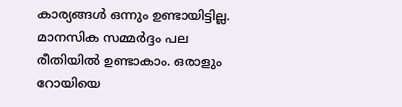കാര്യങ്ങള്‍ ഒന്നും ഉണ്ടായിട്ടില്ല. മാനസിക സമ്മര്‍ദ്ദം പല രീതിയില്‍ ഉണ്ടാകാം. ഒരാളും റോയിയെ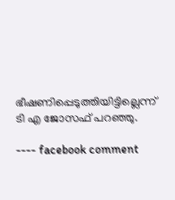ഭീഷണിപ്പെടുത്തിയിട്ടില്ലെന്ന് ടി എ ജോസഫ് പറഞ്ഞു.

---- facebook comment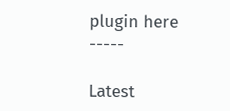plugin here -----

Latest